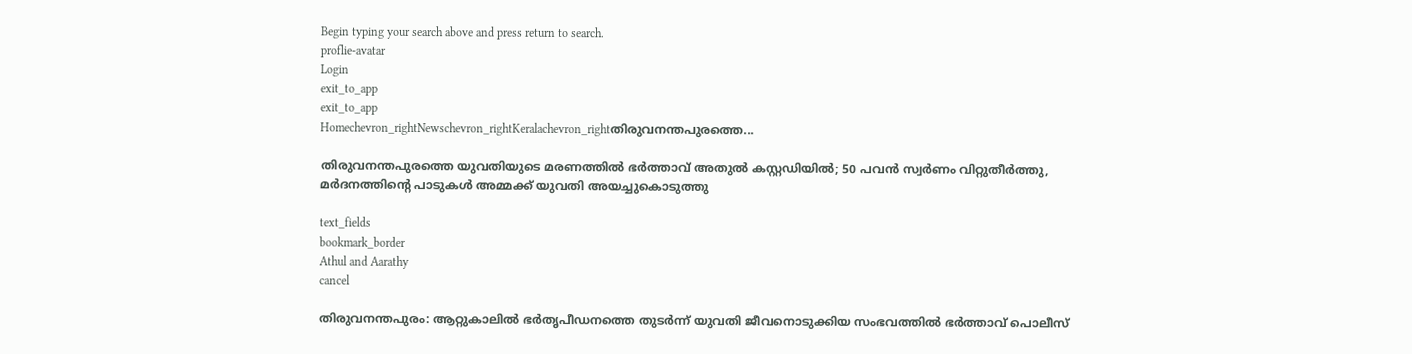Begin typing your search above and press return to search.
proflie-avatar
Login
exit_to_app
exit_to_app
Homechevron_rightNewschevron_rightKeralachevron_rightതിരുവനന്തപുരത്തെ...

തിരുവനന്തപുരത്തെ യുവതിയുടെ മരണത്തിൽ ഭർത്താവ് അതുൽ കസ്റ്റഡിയിൽ; 50 പവൻ സ്വർണം വിറ്റുതീർത്തു, മർദനത്തിന്റെ പാടുകൾ അമ്മക്ക് യുവതി അയച്ചുകൊടുത്തു

text_fields
bookmark_border
Athul and Aarathy
cancel

തിരുവനന്തപുരം: ആറ്റുകാലിൽ ഭർതൃപീഡനത്തെ തുടർന്ന് യുവതി ജീവനൊടുക്കിയ സംഭവത്തിൽ ഭർത്താവ് പൊലീസ്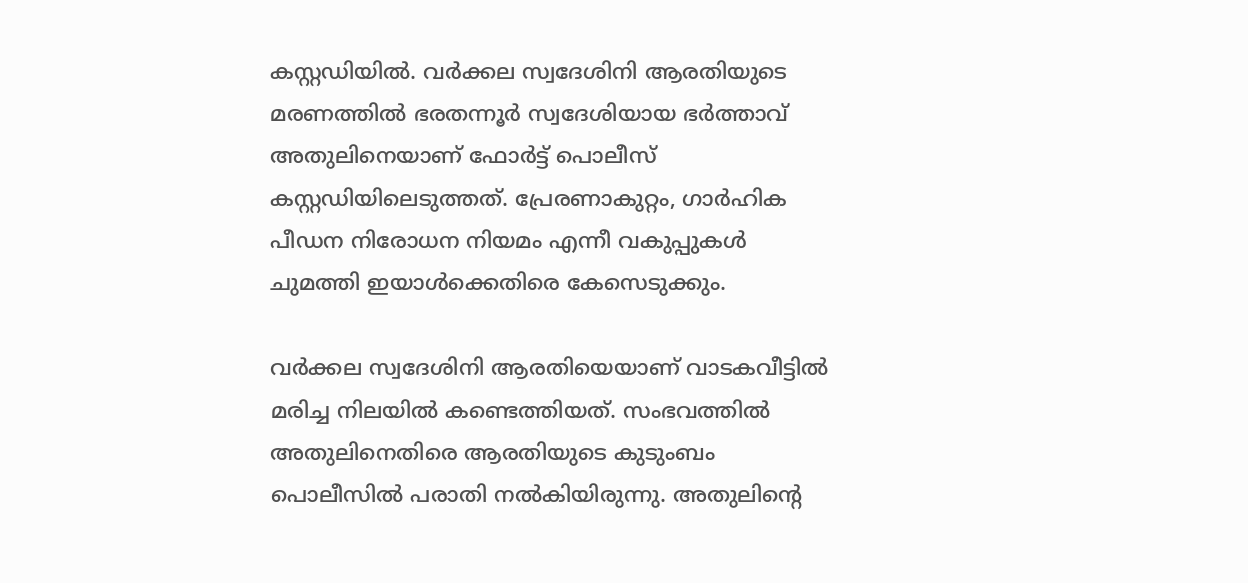കസ്റ്റഡിയിൽ. വർക്കല സ്വദേശിനി ആരതിയുടെ മരണത്തിൽ ഭരതന്നൂർ സ്വദേശിയായ ഭർത്താവ് അതുലിനെയാണ് ഫോർട്ട് പൊലീസ് കസ്റ്റഡിയിലെടുത്തത്. പ്രേരണാകുറ്റം, ഗാർഹിക പീഡന നിരോധന നിയമം എന്നീ വകുപ്പുകൾ ചുമത്തി ഇയാൾക്കെതിരെ കേസെടുക്കും.

വർക്കല സ്വദേശിനി ആരതിയെയാണ് വാടകവീട്ടിൽ മരിച്ച നിലയിൽ കണ്ടെത്തിയത്. സംഭവത്തിൽ അതുലിനെതിരെ ആരതിയുടെ കുടുംബം പൊലീസിൽ പരാതി നൽകിയിരുന്നു. അതുലിന്റെ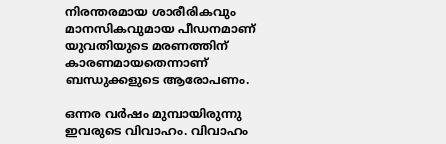നിരന്തരമായ ശാരീരികവും മാനസികവുമായ പീഡനമാണ് യുവതിയുടെ മരണത്തിന് കാരണമായതെന്നാണ് ബന്ധുക്കളുടെ ആരോപണം.

ഒന്നര വർഷം മുമ്പായിരുന്നു ഇവരുടെ വിവാഹം. വിവാഹം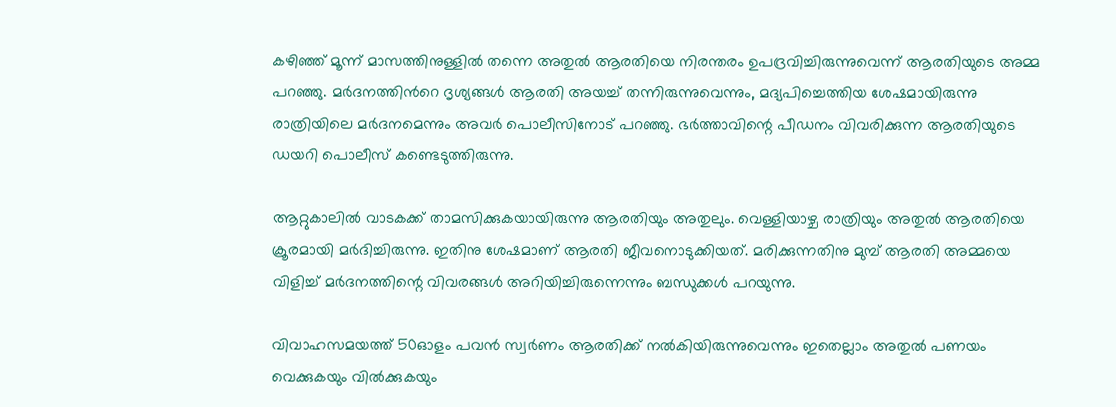കഴിഞ്ഞ് മൂന്ന് മാസത്തിനുള്ളിൽ തന്നെ അതുൽ ആരതിയെ നിരന്തരം ഉപദ്രവിച്ചിരുന്നുവെന്ന് ആരതിയുടെ അമ്മ പറഞ്ഞു. മര്‍ദനത്തിന്‍റെ ദൃശ്യങ്ങള്‍ ആരതി അയച്ച് തന്നിരുന്നുവെന്നും, മദ്യപിച്ചെത്തിയ ശേഷമായിരുന്നു രാത്രിയിലെ മര്‍ദനമെന്നും അവർ പൊലീസിനോട് പറഞ്ഞു. ഭർത്താവിന്റെ പീഡനം വിവരിക്കുന്ന ആരതിയുടെ ഡയറി പൊലീസ് കണ്ടെടുത്തിരുന്നു.

ആറ്റുകാലില്‍ വാടകക്ക് താമസിക്കുകയായിരുന്നു ആരതിയും അതുലും. വെള്ളിയാഴ്ച രാത്രിയും അതുൽ ആരതിയെ ക്രൂരമായി മർദിച്ചിരുന്നു. ഇതിനു ശേഷമാണ് ആരതി ജീവനൊടുക്കിയത്. മരിക്കുന്നതിനു മുമ്പ് ആരതി അമ്മയെ വിളിച്ച് മർദനത്തിന്റെ വിവരങ്ങൾ അറിയിച്ചിരുന്നെന്നും ബന്ധുക്കള്‍ പറയുന്നു.

വിവാഹസമയത്ത് 50ഓളം പവന്‍ സ്വര്‍ണം ആരതിക്ക് നല്‍കിയിരുന്നുവെന്നും ഇതെല്ലാം അതുല്‍ പണയം വെക്കുകയും വില്‍ക്കുകയും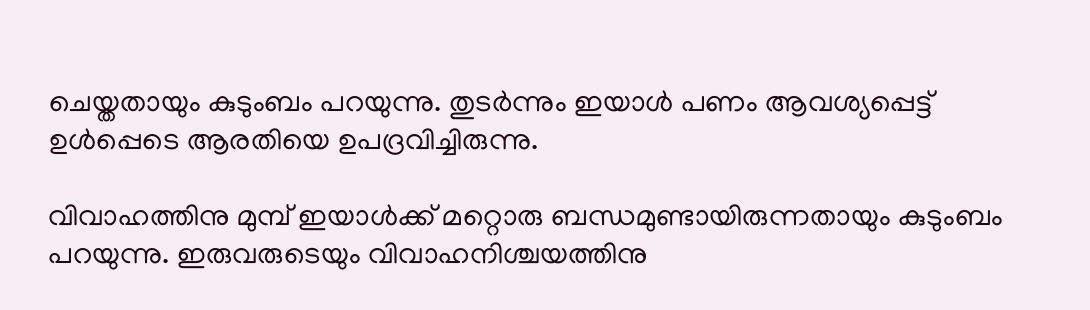ചെയ്തതായും കുടുംബം പറയുന്നു. തുടർന്നും ഇയാൾ പണം ആവശ്യപ്പെട്ട് ഉള്‍പ്പെടെ ആരതിയെ ഉപദ്രവിച്ചിരുന്നു.

വിവാഹത്തിനു മുമ്പ് ഇയാള്‍ക്ക് മറ്റൊരു ബന്ധമുണ്ടായിരുന്നതായും കുടുംബം പറയുന്നു. ഇരുവരുടെയും വിവാഹനിശ്ചയത്തിനു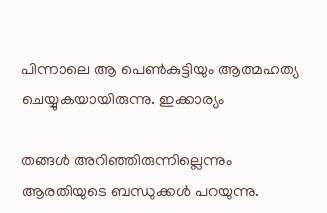പിന്നാലെ ആ പെണ്‍കുട്ടിയും ആത്മഹത്യ ചെയ്യുകയായിരുന്നു. ഇക്കാര്യം

തങ്ങള്‍ അറിഞ്ഞിരുന്നില്ലെന്നും ആരതിയുടെ ബന്ധുക്കൾ പറയുന്നു.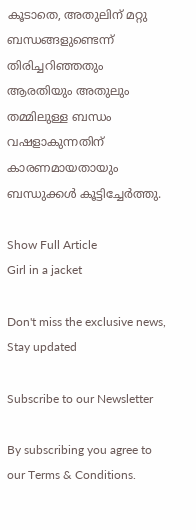കൂടാതെ, അതുലിന് മറ്റു ബന്ധങ്ങളുണ്ടെന്ന് തിരിച്ചറിഞ്ഞതും ആരതിയും അതുലും തമ്മിലുള്ള ബന്ധം വഷളാകുന്നതിന് കാരണമായതായും ബന്ധുക്കൾ കൂട്ടിച്ചേർത്തു.

Show Full Article
Girl in a jacket

Don't miss the exclusive news, Stay updated

Subscribe to our Newsletter

By subscribing you agree to our Terms & Conditions.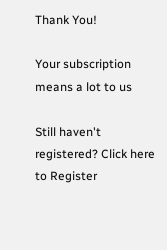Thank You!

Your subscription means a lot to us

Still haven't registered? Click here to Register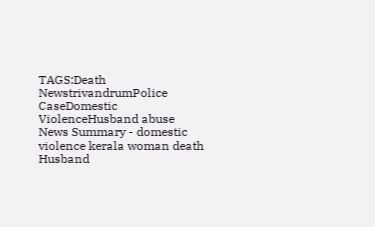TAGS:Death NewstrivandrumPolice CaseDomestic ViolenceHusband abuse
News Summary - domestic violence kerala woman death Husband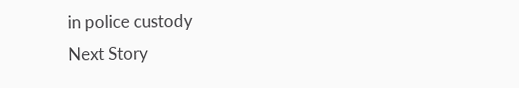in police custody
Next Story